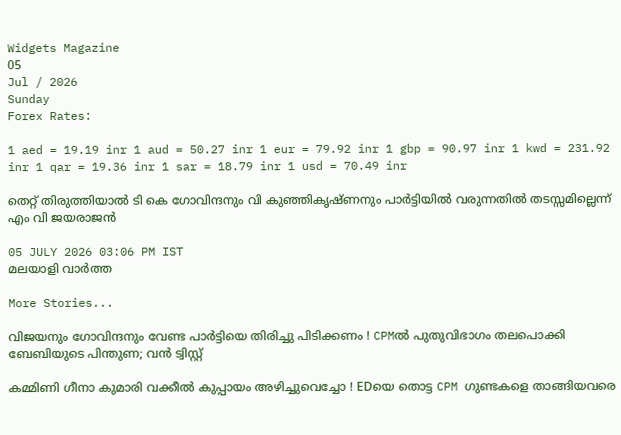Widgets Magazine
05
Jul / 2026
Sunday
Forex Rates:

1 aed = 19.19 inr 1 aud = 50.27 inr 1 eur = 79.92 inr 1 gbp = 90.97 inr 1 kwd = 231.92 inr 1 qar = 19.36 inr 1 sar = 18.79 inr 1 usd = 70.49 inr

തെറ്റ് തിരുത്തിയാല്‍ ടി കെ ഗോവിന്ദനും വി കുഞ്ഞികൃഷ്ണനും പാര്‍ട്ടിയില്‍ വരുന്നതില്‍ തടസ്സമില്ലെന്ന് എം വി ജയരാജന്‍

05 JULY 2026 03:06 PM IST
മലയാളി വാര്‍ത്ത

More Stories...

വിജയനും ഗോവിന്ദനും വേണ്ട പാര്‍ട്ടിയെ തിരിച്ചു പിടിക്കണം ! CPMല്‍ പുതുവിഭാഗം തലപൊക്കി ബേബിയുടെ പിന്തുണ; വന്‍ ട്വിസ്റ്റ്

കമ്മിണി ഗീനാ കുമാരി വക്കീല്‍ കുപ്പായം അഴിച്ചുവെച്ചോ ! EDയെ തൊട്ട CPM ഗുണ്ടകളെ താങ്ങിയവരെ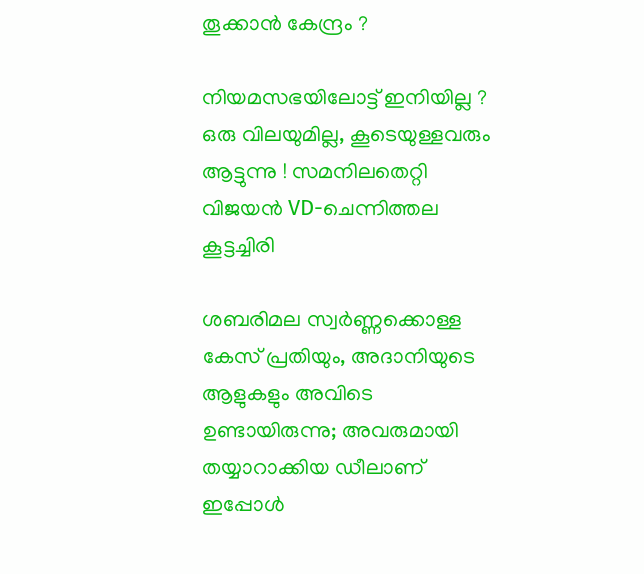തൂക്കാന്‍ കേന്ദ്രം ?

നിയമസഭയിലോട്ട് ഇനിയില്ല ? ഒരു വിലയുമില്ല, കൂടെയുള്ളവരും ആട്ടുന്നു ! സമനിലതെറ്റി വിജയന്‍ VD-ചെന്നിത്തല കൂട്ടച്ചിരി

ശബരിമല സ്വർണ്ണക്കൊള്ള കേസ് പ്രതിയും, അദാനിയുടെ ആളുകളും അവിടെ ഉണ്ടായിരുന്നു; അവരുമായി തയ്യാറാക്കിയ ഡീലാണ് ഇപ്പോൾ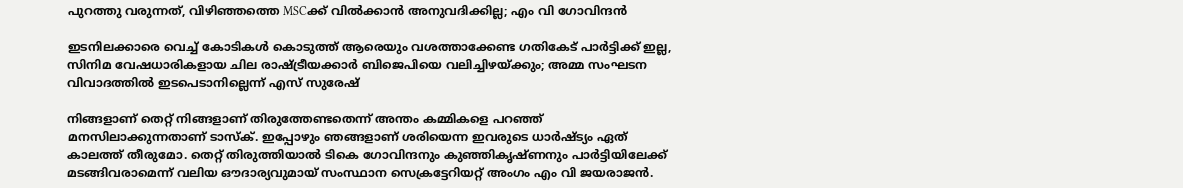പുറത്തു വരുന്നത്, വിഴിഞ്ഞത്തെ MSCക്ക് വിൽക്കാൻ അനുവദിക്കില്ല; എം വി ഗോവിന്ദൻ

ഇടനിലക്കാരെ വെച്ച് കോടികൾ കൊടുത്ത് ആരെയും വശത്താക്കേണ്ട ഗതികേട് പാർട്ടിക്ക് ഇല്ല, സിനിമ വേഷധാരികളായ ചില രാഷ്ട്രീയക്കാർ ബിജെപിയെ വലിച്ചിഴയ്ക്കും; അമ്മ സംഘടന വിവാദത്തിൽ ഇടപെടാനില്ലെന്ന് എസ് സുരേഷ്

നിങ്ങളാണ് തെറ്റ് നിങ്ങളാണ് തിരുത്തേണ്ടതെന്ന് അന്തം കമ്മികളെ പറഞ്ഞ് മനസിലാക്കുന്നതാണ് ടാസ്‌ക്. ഇപ്പോഴും ഞങ്ങളാണ് ശരിയെന്ന ഇവരുടെ ധാര്‍ഷ്ട്യം ഏത് കാലത്ത് തീരുമോ. തെറ്റ് തിരുത്തിയാല്‍ ടികെ ഗോവിന്ദനും കുഞ്ഞികൃഷ്ണനും പാര്‍ട്ടിയിലേക്ക് മടങ്ങിവരാമെന്ന് വലിയ ഔദാര്യവുമായ് സംസ്ഥാന സെക്രട്ടേറിയറ്റ് അംഗം എം വി ജയരാജന്‍.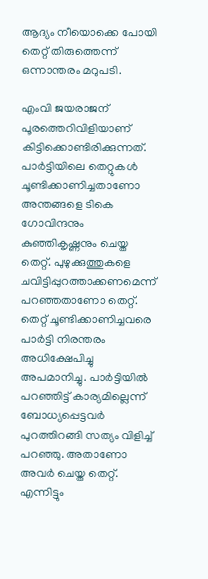ആദ്യം നീയൊക്കെ പോയി തെറ്റ് തിരുത്തെന്ന് ഒന്നാന്തരം മറുപടി.

എംവി ജയരാജന് പൂരത്തെറിവിളിയാണ് കിട്ടിക്കൊണ്ടിരിക്കുന്നത്. പാര്‍ട്ടിയിലെ തെറ്റുകള്‍ ചൂണ്ടിക്കാണിച്ചതാണോ അന്തങ്ങളെ ടികെ ഗോവിന്ദനും കുഞ്ഞികൃഷ്ണനും ചെയ്ത തെറ്റ്. പുഴുക്കുത്തുകളെ ചവിട്ടിപ്പുറത്താക്കണമെന്ന് പറഞ്ഞതാണോ തെറ്റ്. തെറ്റ് ചൂണ്ടിക്കാണിച്ചവരെ പാര്‍ട്ടി നിരന്തരം അധിക്ഷേപിച്ചു അപമാനിച്ചു. പാര്‍ട്ടിയില്‍ പറഞ്ഞിട്ട് കാര്യമില്ലെന്ന് ബോധ്യപ്പെട്ടവര്‍ പുറത്തിറങ്ങി സത്യം വിളിച്ച് പറഞ്ഞു. അതാണോ അവര്‍ ചെയ്ത തെറ്റ്. എന്നിട്ടും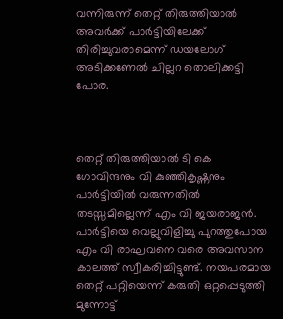വന്നിരുന്ന് തെറ്റ് തിരുത്തിയാല്‍ അവര്‍ക്ക് പാര്‍ട്ടിയിലേക്ക് തിരിച്ചുവരാമെന്ന് ഡയലോഗ് അടിക്കണേല്‍ ചില്ലറ തൊലിക്കട്ടി പോര.



തെറ്റ് തിരുത്തിയാല്‍ ടി കെ ഗോവിന്ദനും വി കുഞ്ഞികൃഷ്ണനും പാര്‍ട്ടിയില്‍ വരുന്നതില്‍ തടസ്സമില്ലെന്ന് എം വി ജയരാജന്‍. പാര്‍ട്ടിയെ വെല്ലുവിളിച്ചു പുറത്തുപോയ എം വി രാഘവനെ വരെ അവസാന കാലത്ത് സ്വീകരിച്ചിട്ടുണ്ട്. നയപരമായ തെറ്റ് പറ്റിയെന്ന് കരുതി ഒറ്റപ്പെടുത്തി മുന്നോട്ട്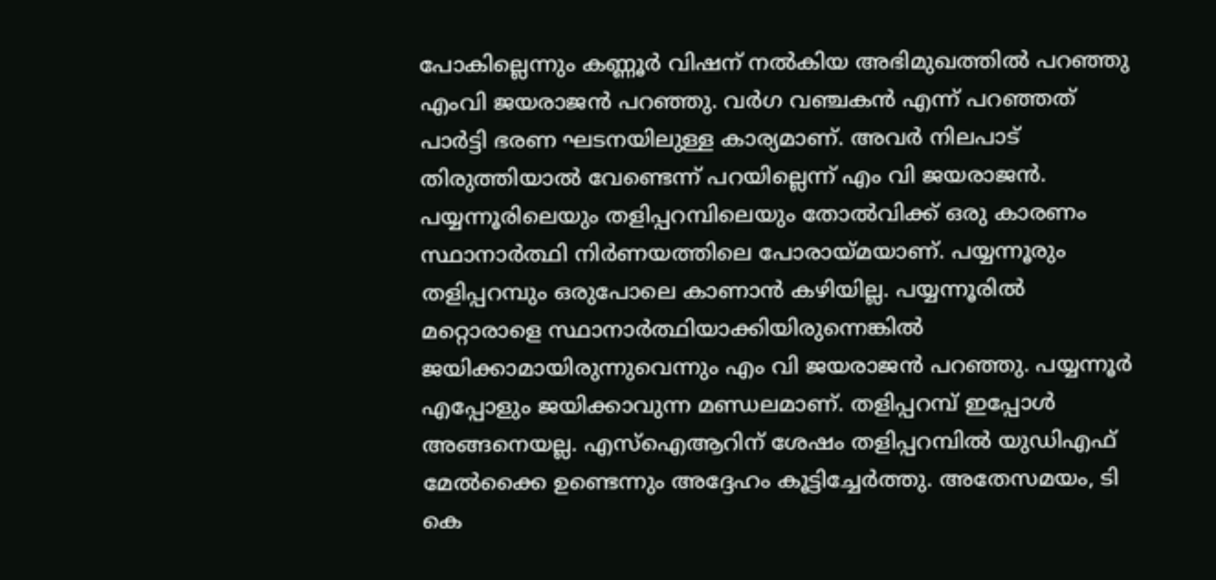പോകില്ലെന്നും കണ്ണൂര്‍ വിഷന് നല്‍കിയ അഭിമുഖത്തില്‍ പറഞ്ഞു എംവി ജയരാജന്‍ പറഞ്ഞു. വര്‍ഗ വഞ്ചകന്‍ എന്ന് പറഞ്ഞത് പാര്‍ട്ടി ഭരണ ഘടനയിലുള്ള കാര്യമാണ്. അവര്‍ നിലപാട് തിരുത്തിയാല്‍ വേണ്ടെന്ന് പറയില്ലെന്ന് എം വി ജയരാജന്‍. പയ്യന്നൂരിലെയും തളിപ്പറമ്പിലെയും തോല്‍വിക്ക് ഒരു കാരണം സ്ഥാനാര്‍ത്ഥി നിര്‍ണയത്തിലെ പോരായ്മയാണ്. പയ്യന്നൂരും തളിപ്പറമ്പും ഒരുപോലെ കാണാന്‍ കഴിയില്ല. പയ്യന്നൂരില്‍ മറ്റൊരാളെ സ്ഥാനാര്‍ത്ഥിയാക്കിയിരുന്നെങ്കില്‍ ജയിക്കാമായിരുന്നുവെന്നും എം വി ജയരാജന്‍ പറഞ്ഞു. പയ്യന്നൂര്‍ എപ്പോളും ജയിക്കാവുന്ന മണ്ഡലമാണ്. തളിപ്പറമ്പ് ഇപ്പോള്‍ അങ്ങനെയല്ല. എസ്‌ഐആറിന് ശേഷം തളിപ്പറമ്പില്‍ യുഡിഎഫ് മേല്‍ക്കൈ ഉണ്ടെന്നും അദ്ദേഹം കൂട്ടിച്ചേര്‍ത്തു. അതേസമയം, ടി കെ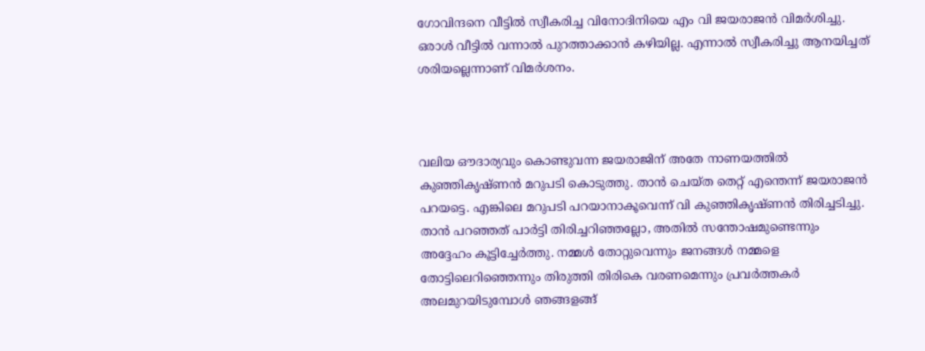ഗോവിന്ദനെ വീട്ടില്‍ സ്വീകരിച്ച വിനോദിനിയെ എം വി ജയരാജന്‍ വിമര്‍ശിച്ചു. ഒരാള്‍ വീട്ടില്‍ വന്നാല്‍ പുറത്താക്കാന്‍ കഴിയില്ല. എന്നാല്‍ സ്വീകരിച്ചു ആനയിച്ചത് ശരിയല്ലെന്നാണ് വിമര്‍ശനം.



വലിയ ഔദാര്യവും കൊണ്ടുവന്ന ജയരാജിന് അതേ നാണയത്തില്‍ കുഞ്ഞികൃഷ്ണന്‍ മറുപടി കൊടുത്തു. താന്‍ ചെയ്ത തെറ്റ് എന്തെന്ന് ജയരാജന്‍ പറയട്ടെ. എങ്കിലെ മറുപടി പറയാനാകൂവെന്ന് വി കുഞ്ഞികൃഷ്ണന്‍ തിരിച്ചടിച്ചു. താന്‍ പറഞ്ഞത് പാര്‍ട്ടി തിരിച്ചറിഞ്ഞല്ലോ, അതില്‍ സന്തോഷമുണ്ടെന്നും അദ്ദേഹം കൂട്ടിച്ചേര്‍ത്തു. നമ്മള്‍ തോറ്റുവെന്നും ജനങ്ങള്‍ നമ്മളെ തോട്ടിലെറിഞ്ഞെന്നും തിരുത്തി തിരികെ വരണമെന്നും പ്രവര്‍ത്തകര്‍ അലമുറയിടുമ്പോള്‍ ഞങ്ങളങ്ങ്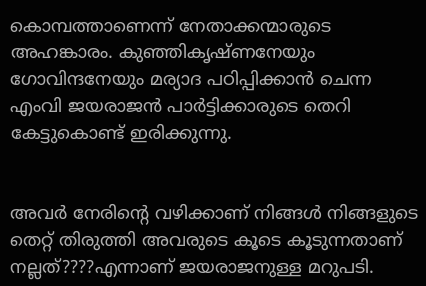കൊമ്പത്താണെന്ന് നേതാക്കന്മാരുടെ അഹങ്കാരം. കുഞ്ഞികൃഷ്ണനേയും ഗോവിന്ദനേയും മര്യാദ പഠിപ്പിക്കാന്‍ ചെന്ന എംവി ജയരാജന്‍ പാര്‍ട്ടിക്കാരുടെ തെറി കേട്ടുകൊണ്ട് ഇരിക്കുന്നു.


അവര്‍ നേരിന്റെ വഴിക്കാണ് നിങ്ങള്‍ നിങ്ങളുടെ തെറ്റ് തിരുത്തി അവരുടെ കൂടെ കൂടുന്നതാണ് നല്ലത്????എന്നാണ് ജയരാജനുള്ള മറുപടി.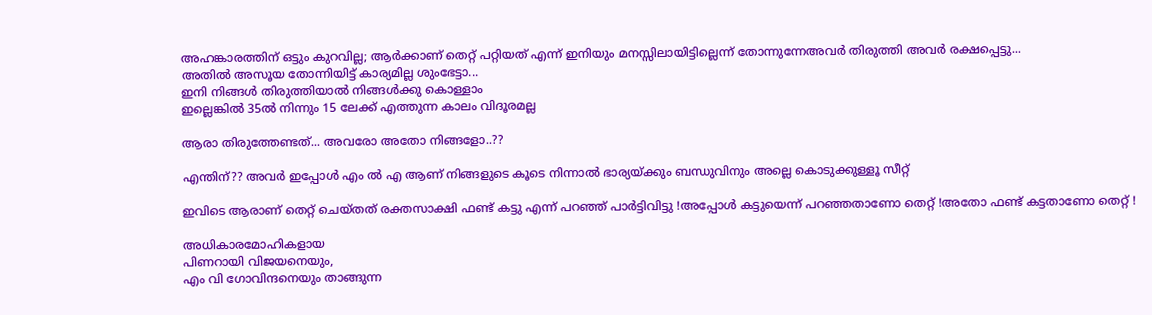അഹങ്കാരത്തിന് ഒട്ടും കുറവില്ല; ആര്‍ക്കാണ് തെറ്റ് പറ്റിയത് എന്ന് ഇനിയും മനസ്സിലായിട്ടില്ലെന്ന് തോന്നുന്നേഅവര്‍ തിരുത്തി അവര്‍ രക്ഷപ്പെട്ടു...
അതില്‍ അസൂയ തോന്നിയിട്ട് കാര്യമില്ല ശുംഭേട്ടാ...
ഇനി നിങ്ങള്‍ തിരുത്തിയാല്‍ നിങ്ങള്‍ക്കു കൊള്ളാം
ഇല്ലെങ്കില്‍ 35ല്‍ നിന്നും 15 ലേക്ക് എത്തുന്ന കാലം വിദൂരമല്ല

ആരാ തിരുത്തേണ്ടത്... അവരോ അതോ നിങ്ങളോ..??

എന്തിന്?? അവര്‍ ഇപ്പോള്‍ എം ല്‍ എ ആണ് നിങ്ങളുടെ കൂടെ നിന്നാല്‍ ഭാര്യയ്ക്കും ബന്ധുവിനും അല്ലെ കൊടുക്കുള്ളൂ സീറ്റ്

ഇവിടെ ആരാണ് തെറ്റ് ചെയ്തത് രക്തസാക്ഷി ഫണ്ട് കട്ടു എന്ന് പറഞ്ഞ് പാര്‍ട്ടിവിട്ടു !അപ്പോള്‍ കട്ടുയെന്ന് പറഞ്ഞതാണോ തെറ്റ് !അതോ ഫണ്ട് കട്ടതാണോ തെറ്റ് !

അധികാരമോഹികളായ
പിണറായി വിജയനെയും,
എം വി ഗോവിന്ദനെയും താങ്ങുന്ന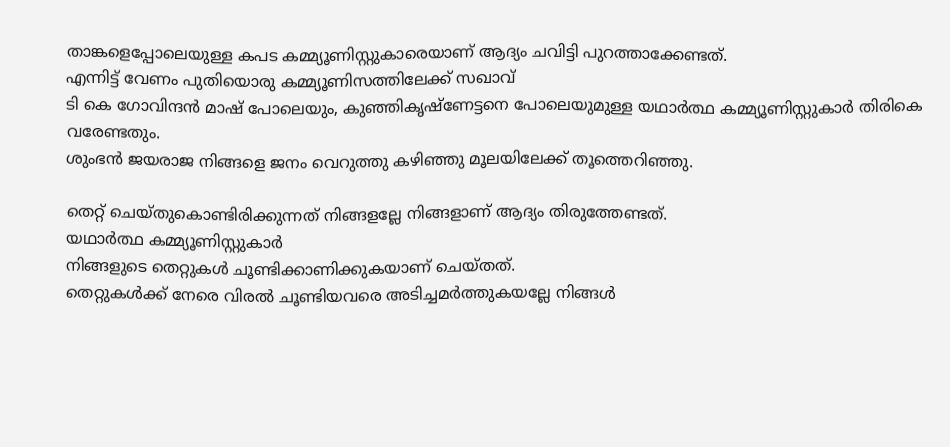താങ്കളെപ്പോലെയുള്ള കപട കമ്മ്യൂണിസ്റ്റുകാരെയാണ് ആദ്യം ചവിട്ടി പുറത്താക്കേണ്ടത്.
എന്നിട്ട് വേണം പുതിയൊരു കമ്മ്യൂണിസത്തിലേക്ക് സഖാവ്
ടി കെ ഗോവിന്ദന്‍ മാഷ് പോലെയും, കുഞ്ഞികൃഷ്‌ണേട്ടനെ പോലെയുമുള്ള യഥാര്‍ത്ഥ കമ്മ്യൂണിസ്റ്റുകാര്‍ തിരികെ വരേണ്ടതും.
ശുംഭന്‍ ജയരാജ നിങ്ങളെ ജനം വെറുത്തു കഴിഞ്ഞു മൂലയിലേക്ക് തൂത്തെറിഞ്ഞു.

തെറ്റ് ചെയ്തുകൊണ്ടിരിക്കുന്നത് നിങ്ങളല്ലേ നിങ്ങളാണ് ആദ്യം തിരുത്തേണ്ടത്.
യഥാര്‍ത്ഥ കമ്മ്യൂണിസ്റ്റുകാര്‍
നിങ്ങളുടെ തെറ്റുകള്‍ ചൂണ്ടിക്കാണിക്കുകയാണ് ചെയ്തത്.
തെറ്റുകള്‍ക്ക് നേരെ വിരല്‍ ചൂണ്ടിയവരെ അടിച്ചമര്‍ത്തുകയല്ലേ നിങ്ങള്‍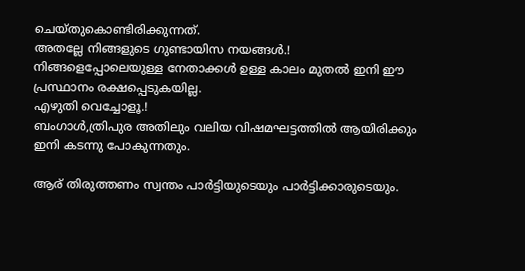ചെയ്തുകൊണ്ടിരിക്കുന്നത്.
അതല്ലേ നിങ്ങളുടെ ഗുണ്ടായിസ നയങ്ങള്‍.!
നിങ്ങളെപ്പോലെയുള്ള നേതാക്കള്‍ ഉള്ള കാലം മുതല്‍ ഇനി ഈ പ്രസ്ഥാനം രക്ഷപ്പെടുകയില്ല.
എഴുതി വെച്ചോളൂ.!
ബംഗാള്‍,ത്രിപുര അതിലും വലിയ വിഷമഘട്ടത്തില്‍ ആയിരിക്കും
ഇനി കടന്നു പോകുന്നതും.

ആര് തിരുത്തണം സ്വന്തം പാര്‍ട്ടിയുടെയും പാര്‍ട്ടിക്കാരുടെയും.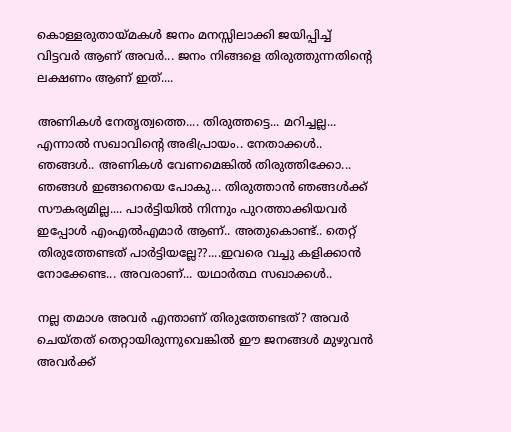കൊള്ളരുതായ്മകള്‍ ജനം മനസ്സിലാക്കി ജയിപ്പിച്ച് വിട്ടവര്‍ ആണ് അവര്‍... ജനം നിങ്ങളെ തിരുത്തുന്നതിന്റെ ലക്ഷണം ആണ് ഇത്....

അണികള്‍ നേതൃത്വത്തെ.... തിരുത്തട്ടെ... മറിച്ചല്ല... എന്നാല്‍ സഖാവിന്റെ അഭിപ്രായം.. നേതാക്കള്‍.. ഞങ്ങള്‍.. അണികള്‍ വേണമെങ്കില്‍ തിരുത്തിക്കോ... ഞങ്ങള്‍ ഇങ്ങനെയെ പോകു... തിരുത്താന്‍ ഞങ്ങള്‍ക്ക് സൗകര്യമില്ല.... പാര്‍ട്ടിയില്‍ നിന്നും പുറത്താക്കിയവര്‍ ഇപ്പോള്‍ എംഎല്‍എമാര്‍ ആണ്.. അതുകൊണ്ട്.. തെറ്റ് തിരുത്തേണ്ടത് പാര്‍ട്ടിയല്ലേ??....ഇവരെ വച്ചു കളിക്കാന്‍ നോക്കേണ്ട... അവരാണ്... യഥാര്‍ത്ഥ സഖാക്കള്‍..

നല്ല തമാശ അവര്‍ എന്താണ് തിരുത്തേണ്ടത്? അവര്‍ ചെയ്തത് തെറ്റായിരുന്നുവെങ്കില്‍ ഈ ജനങ്ങള്‍ മുഴുവന്‍ അവര്‍ക്ക്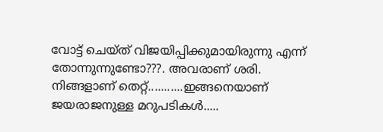വോട്ട് ചെയ്ത് വിജയിപ്പിക്കുമായിരുന്നു എന്ന് തോന്നുന്നുണ്ടോ???. അവരാണ് ശരി. നിങ്ങളാണ് തെറ്റ്...........ഇങ്ങനെയാണ് ജയരാജനുള്ള മറുപടികള്‍.....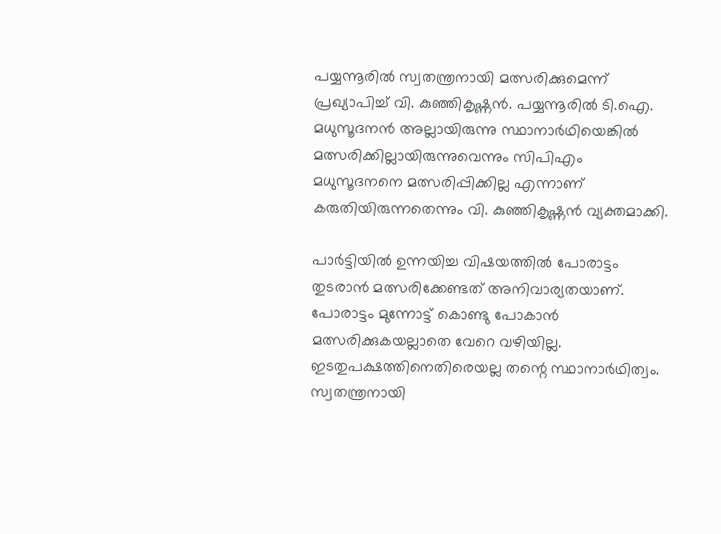പയ്യന്നൂരില്‍ സ്വതന്ത്രനായി മത്സരിക്കുമെന്ന് പ്രഖ്യാപിച്ച് വി. കുഞ്ഞികൃഷ്ണന്‍. പയ്യന്നൂരില്‍ ടി.ഐ. മധുസൂദനന്‍ അല്ലായിരുന്നു സ്ഥാനാര്‍ഥിയെങ്കില്‍ മത്സരിക്കില്ലായിരുന്നുവെന്നും സിപിഎം മധുസൂദനനെ മത്സരിപ്പിക്കില്ല എന്നാണ് കരുതിയിരുന്നതെന്നും വി. കുഞ്ഞികൃഷ്ണന്‍ വ്യക്തമാക്കി.

പാര്‍ട്ടിയില്‍ ഉന്നയിച്ച വിഷയത്തില്‍ പോരാട്ടം തുടരാന്‍ മത്സരിക്കേണ്ടത് അനിവാര്യതയാണ്. പോരാട്ടം മുന്നോട്ട് കൊണ്ടു പോകാന്‍ മത്സരിക്കുകയല്ലാതെ വേറെ വഴിയില്ല. ഇടതുപക്ഷത്തിനെതിരെയല്ല തന്റെ സ്ഥാനാര്‍ഥിത്വം. സ്വതന്ത്രനായി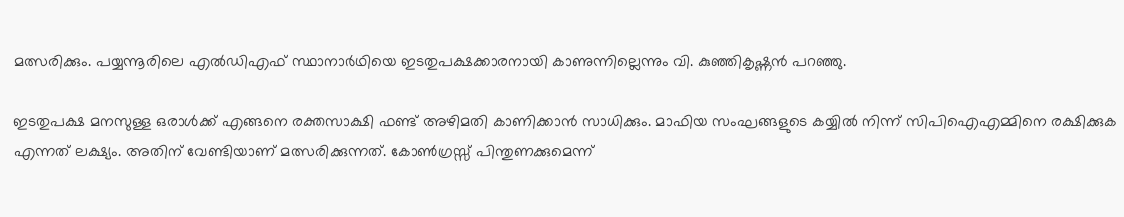മത്സരിക്കും. പയ്യന്നൂരിലെ എല്‍ഡിഎഫ് സ്ഥാനാര്‍ഥിയെ ഇടതുപക്ഷക്കാരനായി കാണുന്നില്ലെന്നും വി. കുഞ്ഞികൃഷ്ണന്‍ പറഞ്ഞു.

ഇടതുപക്ഷ മനസുള്ള ഒരാള്‍ക്ക് എങ്ങനെ രക്തസാക്ഷി ഫണ്ട് അഴിമതി കാണിക്കാന്‍ സാധിക്കും. മാഫിയ സംഘങ്ങളുടെ കയ്യില്‍ നിന്ന് സിപിഐഎമ്മിനെ രക്ഷിക്കുക എന്നത് ലക്ഷ്യം. അതിന് വേണ്ടിയാണ് മത്സരിക്കുന്നത്. കോണ്‍ഗ്രസ്സ് പിന്തുണക്കുമെന്ന്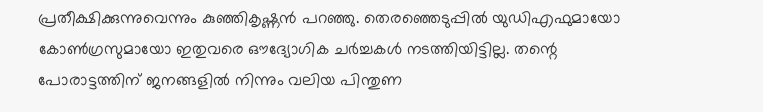പ്രതീക്ഷിക്കുന്നുവെന്നും കുഞ്ഞികൃഷ്ണന്‍ പറഞ്ഞു. തെരഞ്ഞെടുപ്പില്‍ യുഡിഎഫുമായോ കോണ്‍ഗ്രസുമായോ ഇതുവരെ ഔദ്യോഗിക ചര്‍ച്ചകള്‍ നടത്തിയിട്ടില്ല. തന്റെ പോരാട്ടത്തിന് ജനങ്ങളില്‍ നിന്നും വലിയ പിന്തുണ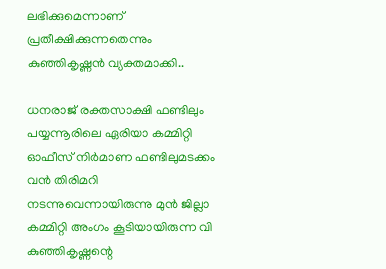ലഭിക്കുമെന്നാണ് പ്രതീക്ഷിക്കുന്നതെന്നും കുഞ്ഞികൃഷ്ണന്‍ വ്യക്തമാക്കി..

ധനരാജ് രക്തസാക്ഷി ഫണ്ടിലും പയ്യന്നൂരിലെ ഏരിയാ കമ്മിറ്റി ഓഫീസ് നിര്‍മാണ ഫണ്ടിലുമടക്കം വന്‍ തിരിമറി നടന്നുവെന്നായിരുന്നു മുന്‍ ജില്ലാ കമ്മിറ്റി അംഗം കൂടിയായിരുന്ന വി കുഞ്ഞികൃഷ്ണന്റെ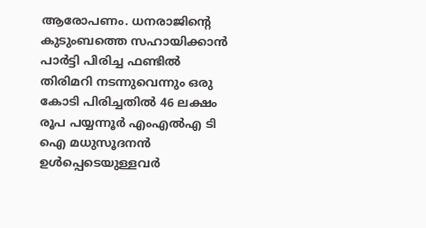ആരോപണം. ധനരാജിന്റെ കുടുംബത്തെ സഹായിക്കാന്‍ പാര്‍ട്ടി പിരിച്ച ഫണ്ടില്‍ തിരിമറി നടന്നുവെന്നും ഒരു കോടി പിരിച്ചതില്‍ 46 ലക്ഷം രൂപ പയ്യന്നൂര്‍ എംഎല്‍എ ടി ഐ മധുസൂദനന്‍ ഉള്‍പ്പെടെയുള്ളവര്‍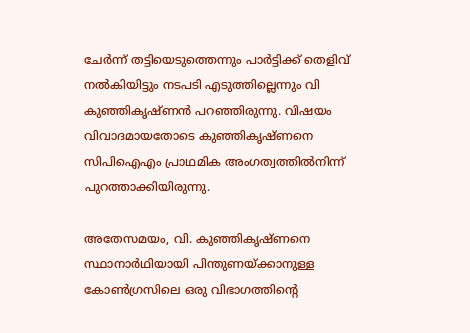ചേര്‍ന്ന് തട്ടിയെടുത്തെന്നും പാര്‍ട്ടിക്ക് തെളിവ് നല്‍കിയിട്ടും നടപടി എടുത്തില്ലെന്നും വി കുഞ്ഞികൃഷ്ണന്‍ പറഞ്ഞിരുന്നു. വിഷയം വിവാദമായതോടെ കുഞ്ഞികൃഷ്ണനെ സിപിഐഎം പ്രാഥമിക അംഗത്വത്തില്‍നിന്ന് പുറത്താക്കിയിരുന്നു.

അതേസമയം, വി. കുഞ്ഞികൃഷ്ണനെ സ്ഥാനാര്‍ഥിയായി പിന്തുണയ്ക്കാനുള്ള കോണ്‍ഗ്രസിലെ ഒരു വിഭാഗത്തിന്റെ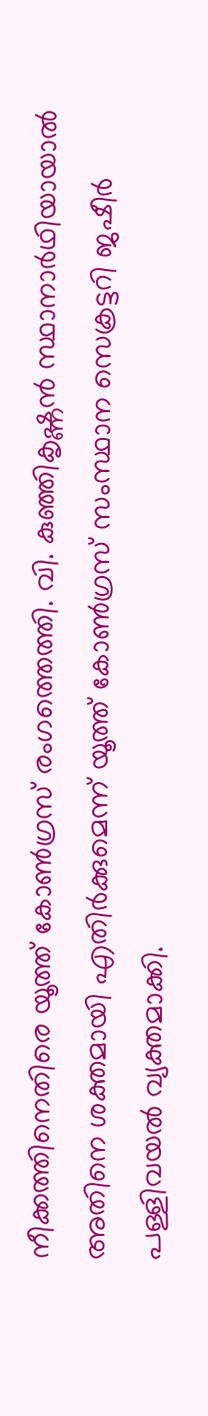നീക്കത്തിനെതിരെ യൂത്ത് കോണ്‍ഗ്രസ് രംഗത്തെത്തി. വി. കുഞ്ഞികൃഷ്ണന്‍ സ്ഥാനാര്‍ഥിയായാല്‍ അതിനെ ശക്തമായി എതിര്‍ക്കുമെന്ന് യൂത്ത് കോണ്‍ഗ്രസ് സംസ്ഥാന സെക്രട്ടറി ജഷീര്‍ പള്ളിവയല്‍ വ്യക്തമാക്കി.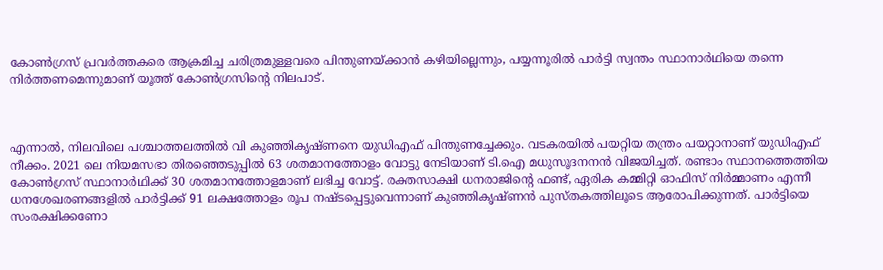കോണ്‍ഗ്രസ് പ്രവര്‍ത്തകരെ ആക്രമിച്ച ചരിത്രമുള്ളവരെ പിന്തുണയ്ക്കാന്‍ കഴിയില്ലെന്നും, പയ്യന്നൂരില്‍ പാര്‍ട്ടി സ്വന്തം സ്ഥാനാര്‍ഥിയെ തന്നെ നിര്‍ത്തണമെന്നുമാണ് യൂത്ത് കോണ്‍ഗ്രസിന്റെ നിലപാട്.



എന്നാല്‍, നിലവിലെ പശ്ചാത്തലത്തില്‍ വി കുഞ്ഞികൃഷ്ണനെ യുഡിഎഫ് പിന്തുണച്ചേക്കും. വടകരയില്‍ പയറ്റിയ തന്ത്രം പയറ്റാനാണ് യുഡിഎഫ് നീക്കം. 2021 ലെ നിയമസഭാ തിരഞ്ഞെടുപ്പില്‍ 63 ശതമാനത്തോളം വോട്ടു നേടിയാണ് ടി.ഐ മധുസൂദനനന്‍ വിജയിച്ചത്. രണ്ടാം സ്ഥാനത്തെത്തിയ കോണ്‍ഗ്രസ് സ്ഥാനാര്‍ഥിക്ക് 30 ശതമാനത്തോളമാണ് ലഭിച്ച വോട്ട്. രക്തസാക്ഷി ധനരാജിന്റെ ഫണ്ട്, ഏരിക കമ്മിറ്റി ഓഫിസ് നിര്‍മ്മാണം എന്നീ ധനശേഖരണങ്ങളില്‍ പാര്‍ട്ടിക്ക് 91 ലക്ഷത്തോളം രൂപ നഷ്ടപ്പെട്ടുവെന്നാണ് കുഞ്ഞികൃഷ്ണന്‍ പുസ്തകത്തിലൂടെ ആരോപിക്കുന്നത്. പാര്‍ട്ടിയെ സംരക്ഷിക്കണോ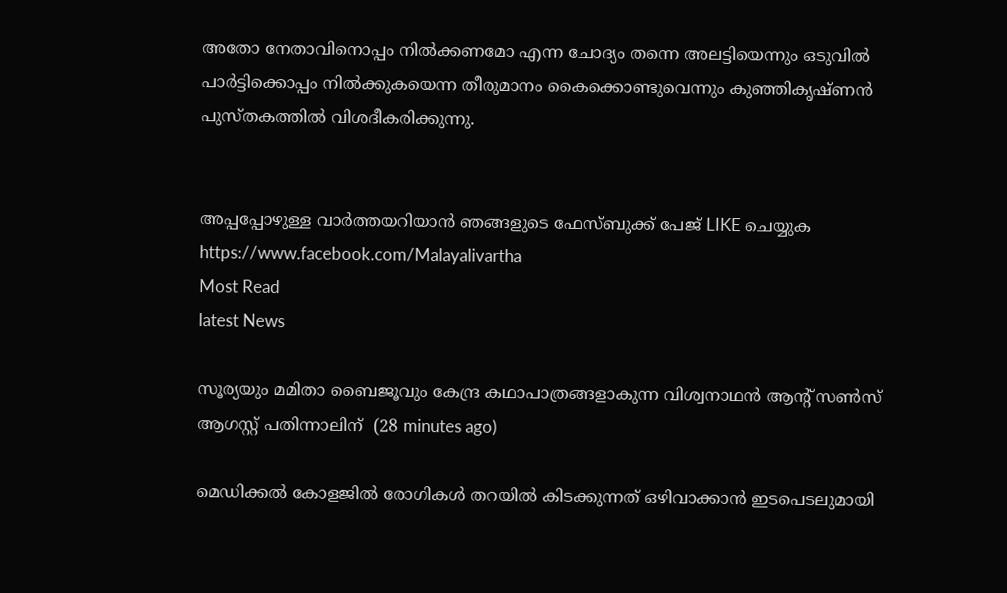അതോ നേതാവിനൊപ്പം നില്‍ക്കണമോ എന്ന ചോദ്യം തന്നെ അലട്ടിയെന്നും ഒടുവില്‍ പാര്‍ട്ടിക്കൊപ്പം നില്‍ക്കുകയെന്ന തീരുമാനം കൈക്കൊണ്ടുവെന്നും കുഞ്ഞികൃഷ്ണന്‍ പുസ്തകത്തില്‍ വിശദീകരിക്കുന്നു.


അപ്പപ്പോഴുള്ള വാര്‍ത്തയറിയാന്‍ ഞങ്ങളുടെ ഫേസ്‌ബുക്ക്‌ പേജ് LIKE ചെയ്യുക
https://www.facebook.com/Malayalivartha
Most Read
latest News

സൂര്യയും മമിതാ ബൈജൂവും കേന്ദ്ര കഥാപാത്രങ്ങളാകുന്ന വിശ്വനാഥന്‍ ആന്റ് സണ്‍സ് ആഗസ്റ്റ് പതിന്നാലിന്  (28 minutes ago)

മെഡിക്കല്‍ കോളജില്‍ രോഗികള്‍ തറയില്‍ കിടക്കുന്നത് ഒഴിവാക്കാന്‍ ഇടപെടലുമായി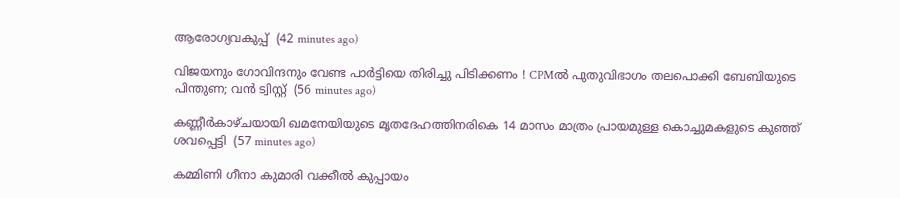ആരോഗ്യവകുപ്പ്  (42 minutes ago)

വിജയനും ഗോവിന്ദനും വേണ്ട പാര്‍ട്ടിയെ തിരിച്ചു പിടിക്കണം ! CPMല്‍ പുതുവിഭാഗം തലപൊക്കി ബേബിയുടെ പിന്തുണ; വന്‍ ട്വിസ്റ്റ്  (56 minutes ago)

കണ്ണീര്‍കാഴ്ചയായി ഖമനേയിയുടെ മൃതദേഹത്തിനരികെ 14 മാസം മാത്രം പ്രായമുള്ള കൊച്ചുമകളുടെ കുഞ്ഞ് ശവപ്പെട്ടി  (57 minutes ago)

കമ്മിണി ഗീനാ കുമാരി വക്കീല്‍ കുപ്പായം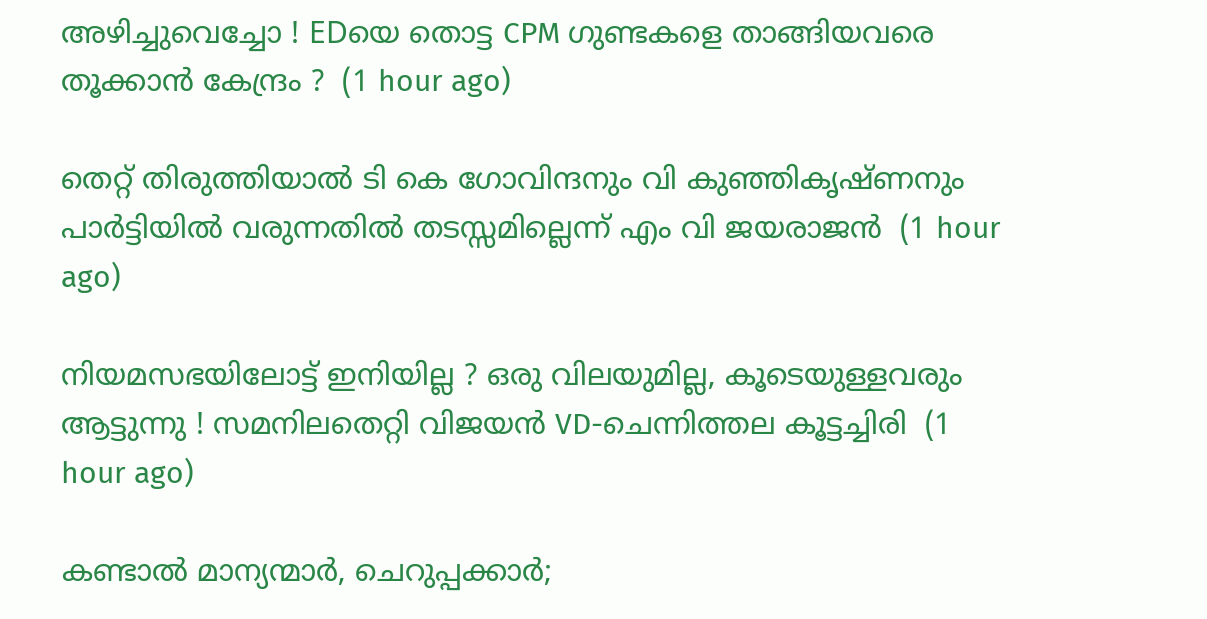അഴിച്ചുവെച്ചോ ! EDയെ തൊട്ട CPM ഗുണ്ടകളെ താങ്ങിയവരെ തൂക്കാന്‍ കേന്ദ്രം ?  (1 hour ago)

തെറ്റ് തിരുത്തിയാല്‍ ടി കെ ഗോവിന്ദനും വി കുഞ്ഞികൃഷ്ണനും പാര്‍ട്ടിയില്‍ വരുന്നതില്‍ തടസ്സമില്ലെന്ന് എം വി ജയരാജന്‍  (1 hour ago)

നിയമസഭയിലോട്ട് ഇനിയില്ല ? ഒരു വിലയുമില്ല, കൂടെയുള്ളവരും ആട്ടുന്നു ! സമനിലതെറ്റി വിജയന്‍ VD-ചെന്നിത്തല കൂട്ടച്ചിരി  (1 hour ago)

കണ്ടാൽ മാന്യന്മാർ, ചെറുപ്പക്കാർ;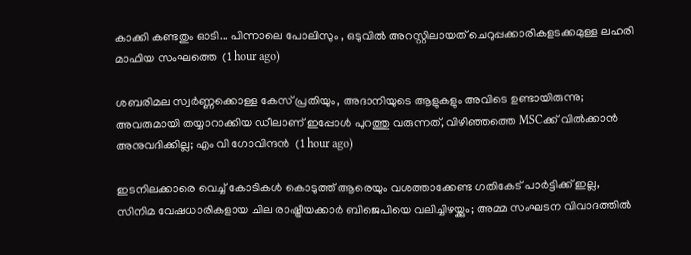കാക്കി കണ്ടതും ഓടി... പിന്നാലെ പോലിസും , ഒടുവിൽ അറസ്റ്റിലായത് ചെറുപ്പക്കാരികളടക്കമുള്ള ലഹരി മാഫിയ സംഘത്തെ  (1 hour ago)

ശബരിമല സ്വർണ്ണക്കൊള്ള കേസ് പ്രതിയും, അദാനിയുടെ ആളുകളും അവിടെ ഉണ്ടായിരുന്നു; അവരുമായി തയ്യാറാക്കിയ ഡീലാണ് ഇപ്പോൾ പുറത്തു വരുന്നത്, വിഴിഞ്ഞത്തെ MSCക്ക് വിൽക്കാൻ അനുവദിക്കില്ല; എം വി ഗോവിന്ദൻ  (1 hour ago)

ഇടനിലക്കാരെ വെച്ച് കോടികൾ കൊടുത്ത് ആരെയും വശത്താക്കേണ്ട ഗതികേട് പാർട്ടിക്ക് ഇല്ല, സിനിമ വേഷധാരികളായ ചില രാഷ്ട്രീയക്കാർ ബിജെപിയെ വലിച്ചിഴയ്ക്കും; അമ്മ സംഘടന വിവാദത്തിൽ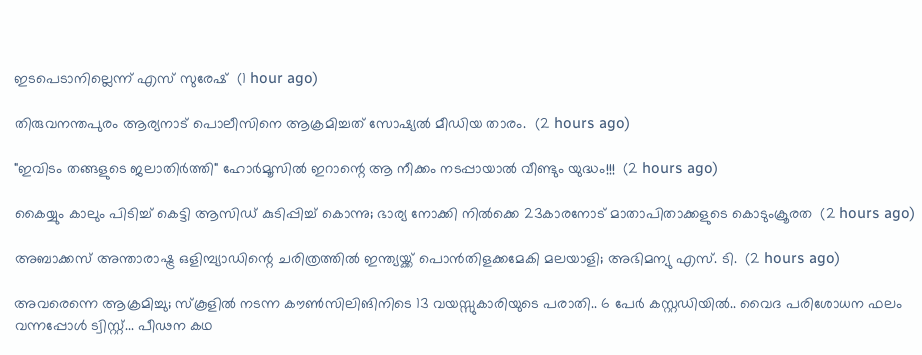ഇടപെടാനില്ലെന്ന് എസ് സുരേഷ്  (1 hour ago)

തിരുവനന്തപുരം ആര്യനാട് പൊലീസിനെ ആക്രമിച്ചത് സോഷ്യൽ മീഡിയ താരം.  (2 hours ago)

"ഇവിടം തങ്ങളുടെ ജലാതിർത്തി" ഹോർമൂസിൽ ഇറാന്റെ ആ നീക്കം നടപ്പായാൽ വീണ്ടും യുദ്ധം!!!  (2 hours ago)

കൈയ്യും കാലും പിടിച്ച് കെട്ടി ആസിഡ് കുടിപ്പിച്ച് കൊന്നു; ഭാര്യ നോക്കി നിൽക്കെ 23കാരനോട് മാതാപിതാക്കളുടെ കൊടുംക്രൂരത  (2 hours ago)

അബാക്കസ് അന്താരാഷ്ട്ര ഒളിമ്പ്യാഡിന്റെ ചരിത്രത്തിൽ ഇന്ത്യയ്ക്ക് പൊൻതിളക്കമേകി മലയാളി; അഭിമന്യു എസ്. ടി.  (2 hours ago)

അവരെന്നെ ആക്രമിച്ചു; സ്കൂളിൽ നടന്ന കൗൺസിലിങിനിടെ 13 വയസ്സുകാരിയുടെ പരാതി.. 6 പേർ കസ്റ്റഡിയിൽ.. വൈദ പരിശോധന ഫലം വന്നപ്പോൾ ട്വിസ്റ്റ്... പീഢന കഥ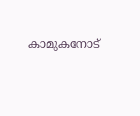കാമുകനോട്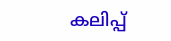കലിപ്പ്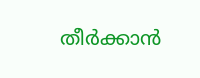തീർക്കാൻ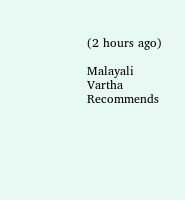(2 hours ago)

Malayali Vartha Recommends